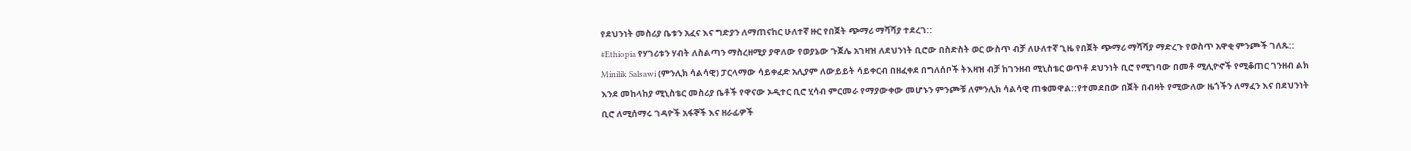የደህንነት መስሪያ ቤቱን አፈና እና ግድያን ለማጠናከር ሁለተኛ ዙር የበጀት ጭማሪ ማሻሻያ ተደረገ::
#Ethiopia የሃገሪቱን ሃብት ለስልጣን ማስረዘሚያ ያዋለው የወያኔው ጉጀሌ አገዛዝ ለደህንነት ቢሮው በስድስት ወር ውስጥ ብቻ ለሁለተኛ ጊዜ የበጀት ጭማሪ ማሻሻያ ማድረጉ የወስጥ አዋቂ ምንጮች ገለጹ:: Minilik Salsawi (ምንሊክ ሳልሳዊ) ፓርላማው ሳይቀፈድ አሊያም ለውይይት ሳይቀርብ በዘፈቀደ በግለሰቦች ትእዛዝ ብቻ ከገንዘብ ሚኒስቴር ወጥቶ ደህንነት ቢሮ የሚገባው በመቶ ሚሊዮኖች የሚቆጠር ገንዘብ ልክ እንደ መከላከያ ሚኒስቴር መስሪያ ቤቶች የዋናው ኦዲተር ቢሮ ሂሳብ ምርመራ የማያውቀው መሆኑን ምንጮቹ ለምንሊክ ሳልሳዊ ጠቁመዋል::የተመደበው በጀት በብዛት የሚውለው ዜጎችን ለማፈን እና በደህንነት ቢሮ ለሚሰማሩ ገዳዮች አፋኞች እና ዘራፊዎች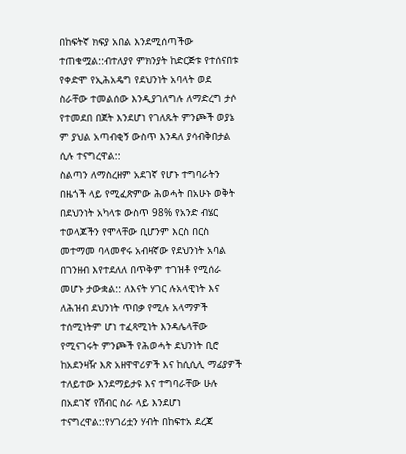በከፍትኛ ክፍያ አበል እንደሚሰጣችው ተጠቁሟል::ብተለያየ ምክንያት ከድርጅቱ የተሰናበቱ የቀድሞ የኢሕአዴግ የደህንነት አባላት ወደ ስራቸው ተመልሰው እንዲያገለግሉ ለማድረግ ታሶ የተመደበ በጀት እንደሆነ የገለጹት ምንጮች ወያኔ ም ያህል አጣብቂኝ ውስጥ እንዳለ ያሳብቅበታል ሲሉ ተናግረዋል::
ስልጣን ለማስረዘም አደገኛ የሆኑ ተግባራትን በዜጎች ላይ የሚፈጽምው ሕወሓት በአሁኑ ወቅት በደህንነት አካላቱ ውስጥ 98% የአንድ ብሄር ተወላጆችን የሞላቸው ቢሆንም እርስ በርስ መተማመ ባላመኖሩ አብዛኛው የደህንነት አባል በገንዘብ እየተደለለ በጥቅም ተገዝቶ የሚሰራ መሆኑ ታውቋል:: ለእናት ሃገር ሉአላዊነት እና ለሕዝብ ደህንነት ጥበቃ የሚሉ አላማዎች ተሰሚነትም ሆነ ተፈጻሚነት እንዳሌላቸው የሚናገሩት ምንጮች የሕወሓት ደህንነት ቢሮ ከአደንዛዥ እጽ አዘዋዋሪዎች እና ከሲሲሊ ማፊያዎች ተለይተው እንደማይታዩ እና ተግባራቸው ሁሉ በአደገኛ የሽብር ስራ ላይ እንደሆነ ተናግረዋል::የሃገሪቷን ሃብት በከፍተአ ደረጃ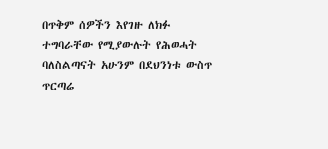በጥቅም ሰዎችን እየገዙ ለክፉ ተግባራቸው የሚያውሉት የሕወሓት ባለስልጣናት አሁንም በደህንነቱ ውስጥ ጥርጣሬ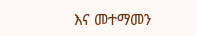እና መተማመን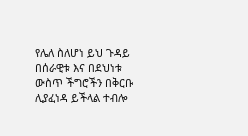የሌለ ስለሆነ ይህ ጉዳይ በሰራዊቱ እና በደህነቱ ውስጥ ችግሮችን በቅርቡ ሊያፈነዳ ይችላል ተብሎ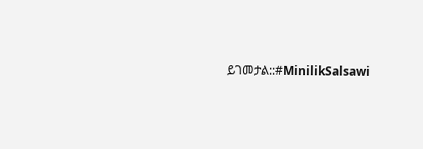ይገመታል::#MinilikSalsawi